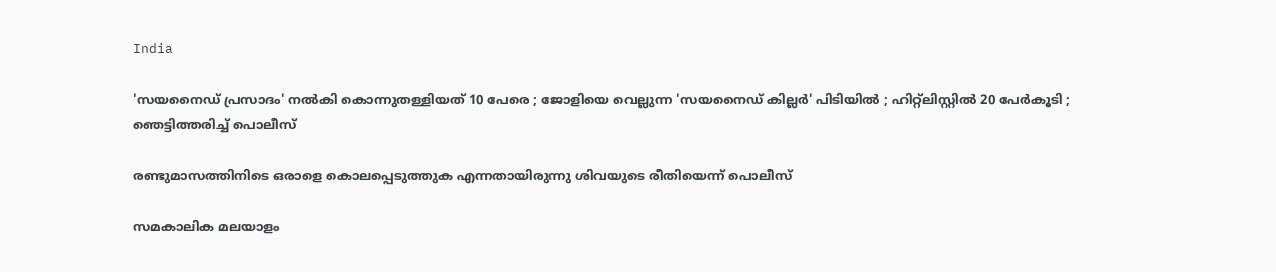India

'സയനൈഡ് പ്രസാദം' നല്‍കി കൊന്നുതള്ളിയത് 10 പേരെ ; ജോളിയെ വെല്ലുന്ന 'സയനൈഡ് കില്ലര്‍' പിടിയില്‍ ; ഹിറ്റ്‌ലിസ്റ്റില്‍ 20 പേര്‍കൂടി ; ഞെട്ടിത്തരിച്ച് പൊലീസ്

രണ്ടുമാസത്തിനിടെ ഒരാളെ കൊലപ്പെടുത്തുക എന്നതായിരുന്നു ശിവയുടെ രീതിയെന്ന് പൊലീസ്‌

സമകാലിക മലയാളം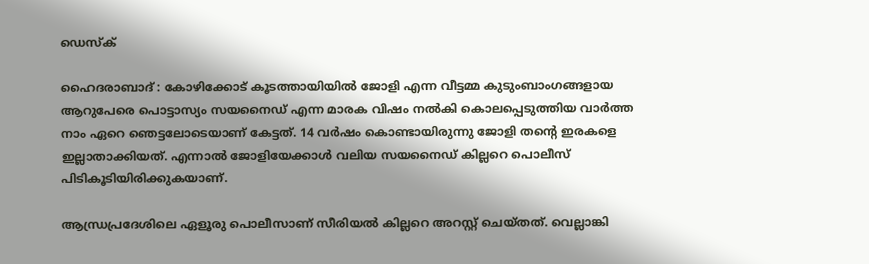ഡെസ്ക്

ഹൈദരാബാദ് : കോഴിക്കോട് കൂടത്തായിയില്‍ ജോളി എന്ന വീട്ടമ്മ കുടുംബാംഗങ്ങളായ ആറുപേരെ പൊട്ടാസ്യം സയനൈഡ് എന്ന മാരക വിഷം നല്‍കി കൊലപ്പെടുത്തിയ വാര്‍ത്ത നാം ഏറെ ഞെട്ടലോടെയാണ് കേട്ടത്. 14 വര്‍ഷം കൊണ്ടായിരുന്നു ജോളി തന്റെ ഇരകളെ ഇല്ലാതാക്കിയത്. എന്നാല്‍ ജോളിയേക്കാള്‍ വലിയ സയനൈഡ് കില്ലറെ പൊലീസ് പിടികൂടിയിരിക്കുകയാണ്.

ആന്ധ്രപ്രദേശിലെ ഏളൂരു പൊലീസാണ് സീരിയല്‍ കില്ലറെ അറസ്റ്റ് ചെയ്തത്. വെല്ലാങ്കി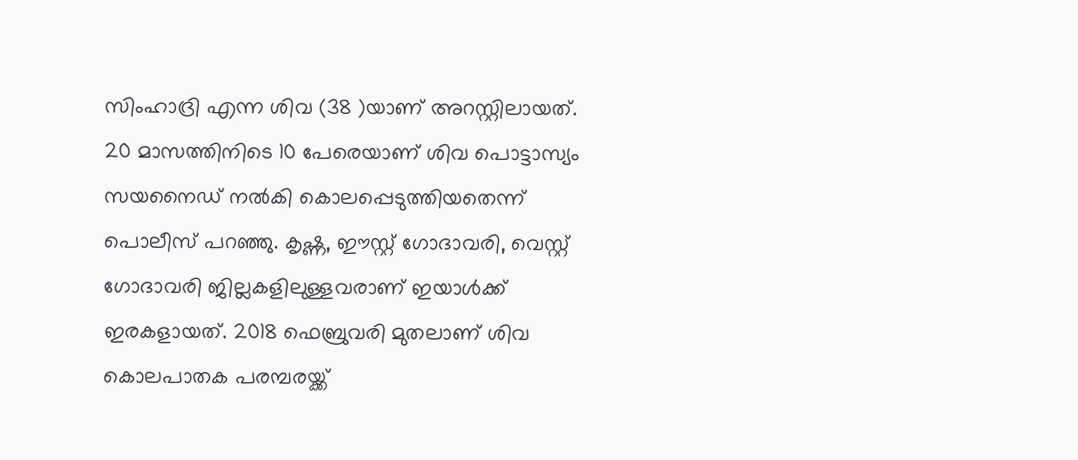സിംഹാദ്രി എന്ന ശിവ (38 )യാണ് അറസ്റ്റിലായത്. 20 മാസത്തിനിടെ 10 പേരെയാണ് ശിവ പൊട്ടാസ്യം സയനൈഡ് നല്‍കി കൊലപ്പെടുത്തിയതെന്ന് പൊലീസ് പറഞ്ഞു. കൃഷ്ണ, ഈസ്റ്റ് ഗോദാവരി, വെസ്റ്റ് ഗോദാവരി ജില്ലകളിലുള്ളവരാണ് ഇയാള്‍ക്ക് ഇരകളായത്. 2018 ഫെബ്രുവരി മുതലാണ് ശിവ കൊലപാതക പരമ്പരയ്ക്ക്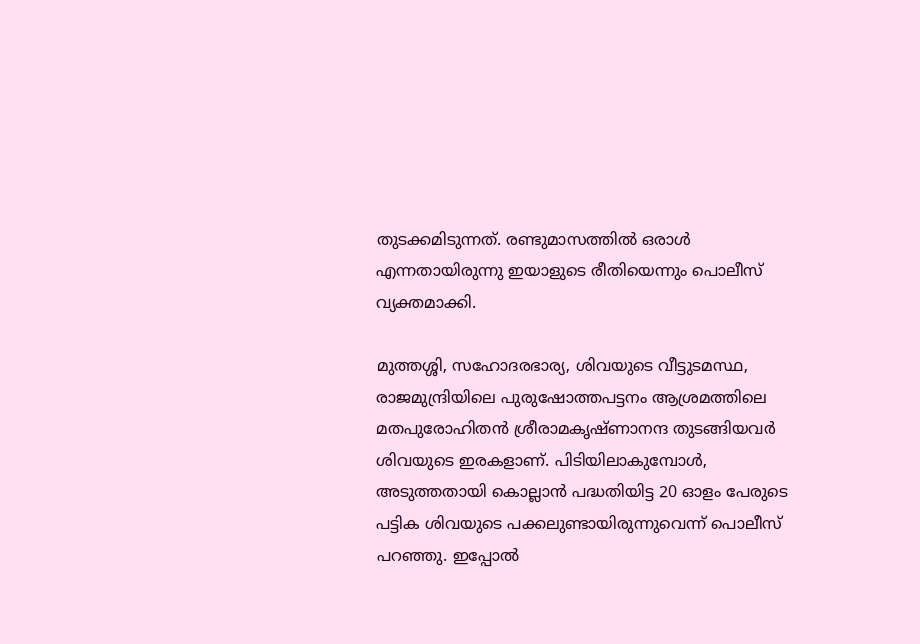തുടക്കമിടുന്നത്. രണ്ടുമാസത്തില്‍ ഒരാള്‍ എന്നതായിരുന്നു ഇയാളുടെ രീതിയെന്നും പൊലീസ് വ്യക്തമാക്കി.

മുത്തശ്ശി, സഹോദരഭാര്യ, ശിവയുടെ വീട്ടുടമസ്ഥ, രാജമുന്ദ്രിയിലെ പുരുഷോത്തപട്ടനം ആശ്രമത്തിലെ മതപുരോഹിതന്‍ ശ്രീരാമകൃഷ്ണാനന്ദ തുടങ്ങിയവര്‍ ശിവയുടെ ഇരകളാണ്. പിടിയിലാകുമ്പോള്‍, അടുത്തതായി കൊല്ലാന്‍ പദ്ധതിയിട്ട 20 ഓളം പേരുടെ പട്ടിക ശിവയുടെ പക്കലുണ്ടായിരുന്നുവെന്ന് പൊലീസ് പറഞ്ഞു. ഇപ്പോല്‍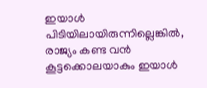ഇയാള്‍ പിടിയിലായിരുന്നില്ലെങ്കില്‍, രാജ്യം കണ്ട വന്‍ കൂട്ടക്കൊലയാകും ഇയാള്‍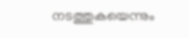നടത്തുകയെന്നും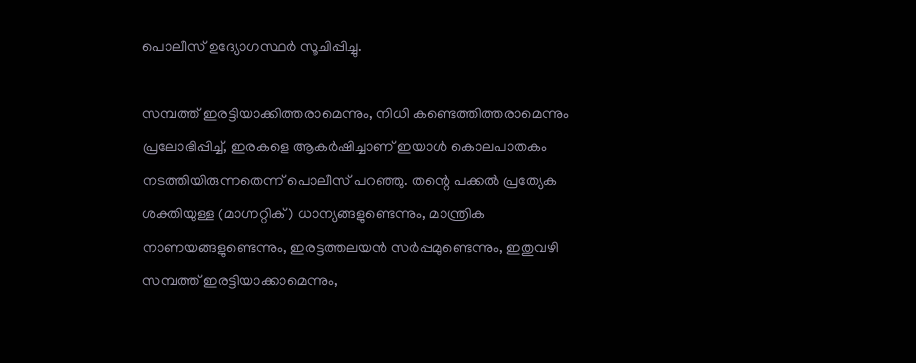പൊലീസ് ഉദ്യോഗസ്ഥര്‍ സൂചിപ്പിച്ചു.

സമ്പത്ത് ഇരട്ടിയാക്കിത്തരാമെന്നും, നിധി കണ്ടെത്തിത്തരാമെന്നും പ്രലോഭിപ്പിച്ച്, ഇരകളെ ആകര്‍ഷിച്ചാണ് ഇയാള്‍ കൊലപാതകം നടത്തിയിരുന്നതെന്ന് പൊലീസ് പറഞ്ഞു. തന്റെ പക്കല്‍ പ്രത്യേക ശക്തിയുള്ള (മാഗ്നറ്റിക്) ധാന്യങ്ങളുണ്ടെന്നും, മാന്ത്രിക നാണയങ്ങളുണ്ടെന്നും, ഇരട്ടത്തലയന്‍ സര്‍പ്പമുണ്ടെന്നും, ഇതുവഴി സമ്പത്ത് ഇരട്ടിയാക്കാമെന്നും,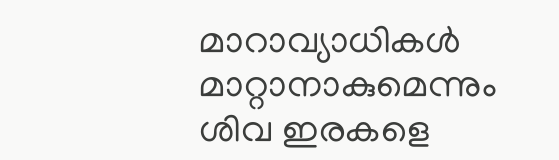മാറാവ്യാധികള്‍ മാറ്റാനാകുമെന്നും ശിവ ഇരകളെ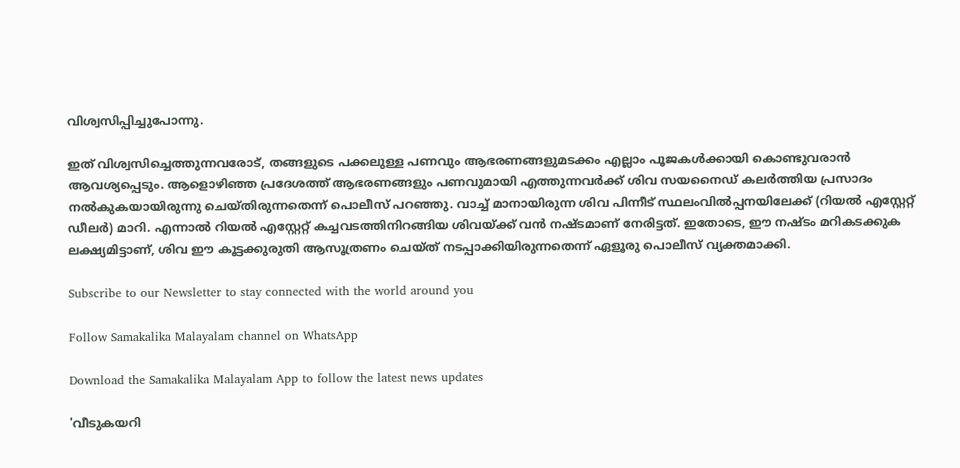വിശ്വസിപ്പിച്ചുപോന്നു.

ഇത് വിശ്വസിച്ചെത്തുന്നവരോട്, തങ്ങളുടെ പക്കലുള്ള പണവും ആഭരണങ്ങളുമടക്കം എല്ലാം പൂജകള്‍ക്കായി കൊണ്ടുവരാന്‍ ആവശ്യപ്പെടും. ആളൊഴിഞ്ഞ പ്രദേശത്ത് ആഭരണങ്ങളും പണവുമായി എത്തുന്നവര്‍ക്ക് ശിവ സയനൈഡ് കലര്‍ത്തിയ പ്രസാദം നല്‍കുകയായിരുന്നു ചെയ്തിരുന്നതെന്ന് പൊലീസ് പറഞ്ഞു. വാച്ച് മാനായിരുന്ന ശിവ പിന്നീട് സ്ഥലംവില്‍പ്പനയിലേക്ക് (റിയല്‍ എസ്റ്റേറ്റ് ഡീലര്‍) മാറി. എന്നാല്‍ റിയല്‍ എസ്റ്റേറ്റ് കച്ചവടത്തിനിറങ്ങിയ ശിവയ്ക്ക് വന്‍ നഷ്ടമാണ് നേരിട്ടത്. ഇതോടെ, ഈ നഷ്ടം മറികടക്കുക ലക്ഷ്യമിട്ടാണ്, ശിവ ഈ കൂട്ടക്കുരുതി ആസൂത്രണം ചെയ്ത് നടപ്പാക്കിയിരുന്നതെന്ന് ഏളൂരു പൊലീസ് വ്യക്തമാക്കി.

Subscribe to our Newsletter to stay connected with the world around you

Follow Samakalika Malayalam channel on WhatsApp

Download the Samakalika Malayalam App to follow the latest news updates

'വീടുകയറി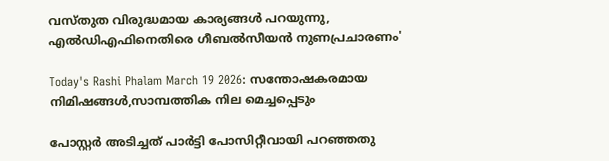വസ്തുത വിരുദ്ധമായ കാര്യങ്ങള്‍ പറയുന്നു, എല്‍ഡിഎഫിനെതിരെ ഗീബല്‍സീയന്‍ നുണപ്രചാരണം'

Today's Rashi Phalam March 19 2026: സന്തോഷകരമായ നിമിഷങ്ങൾ,സാമ്പത്തിക നില മെച്ചപ്പെടും

പോസ്റ്റര്‍ അടിച്ചത് പാര്‍ട്ടി പോസിറ്റീവായി പറഞ്ഞതു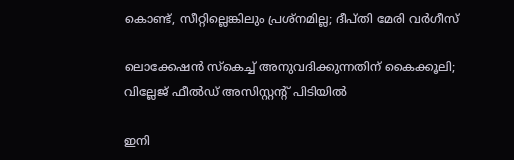കൊണ്ട്, സീറ്റില്ലെങ്കിലും പ്രശ്‌നമില്ല; ദീപ്തി മേരി വര്‍ഗീസ്

ലൊക്കേഷന്‍ സ്‌കെച്ച് അനുവദിക്കുന്നതിന് കൈക്കൂലി; വില്ലേജ് ഫീല്‍ഡ് അസിസ്റ്റന്റ് പിടിയില്‍

ഇനി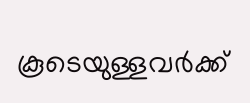കൂടെയുള്ളവര്‍ക്ക്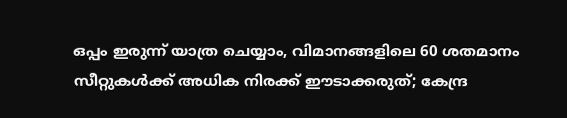ഒപ്പം ഇരുന്ന് യാത്ര ചെയ്യാം, വിമാനങ്ങളിലെ 60 ശതമാനം സീറ്റുകള്‍ക്ക് അധിക നിരക്ക് ഈടാക്കരുത്; കേന്ദ്ര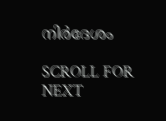നിര്‍ദേശം

SCROLL FOR NEXT